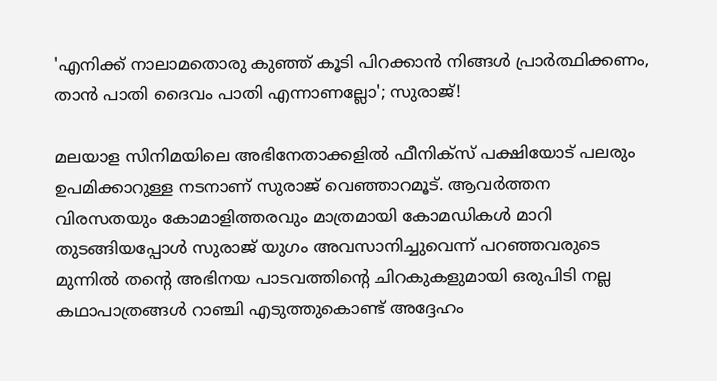'എനിക്ക് നാലാമതൊരു കുഞ്ഞ് കൂടി പിറക്കാൻ നിങ്ങൾ പ്രാർത്ഥിക്കണം, താൻ പാതി ദൈവം പാതി എന്നാണല്ലോ'; സുരാജ്!

മലയാള സിനിമയിലെ അഭിനേതാക്കളിൽ ഫീനിക്സ് പക്ഷിയോട് പലരും ഉപമിക്കാറുള്ള നടനാണ് സുരാജ് വെഞ്ഞാറമൂട്. ആവർത്തന വിരസതയും കോമാളിത്തരവും മാത്രമായി കോമഡികൾ മാറി തുടങ്ങിയപ്പോൾ സുരാജ് യുഗം അവസാനിച്ചുവെന്ന് പറഞ്ഞവരുടെ മുന്നിൽ തന്റെ അഭിനയ പാടവത്തിന്റെ ചിറകുകളുമായി ഒരുപിടി നല്ല കഥാപാത്രങ്ങൾ റാഞ്ചി എടുത്തുകൊണ്ട് അദ്ദേഹം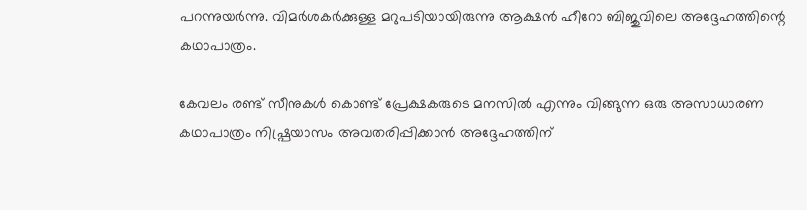പറന്നുയർന്നു. വിമർശകർക്കുള്ള മറുപടിയായിരുന്നു ആക്ഷൻ ഹീറോ ബിജുവിലെ അദ്ദേഹത്തിന്റെ കഥാപാത്രം.

കേവലം രണ്ട് സീനുകൾ കൊണ്ട് പ്രേക്ഷകരുടെ മനസിൽ എന്നും വിങ്ങുന്ന ഒരു അസാധാരണ കഥാപാത്രം നിഷ്പ്രയാസം അവതരിപ്പിക്കാൻ അദ്ദേഹത്തിന്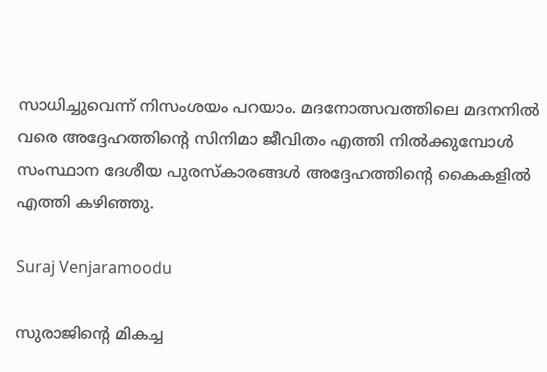സാധിച്ചുവെന്ന് നിസംശയം പറയാം. മദനോത്സവത്തിലെ മദനനിൽ വരെ അദ്ദേഹത്തിന്റെ സിനിമാ ജീവിതം എത്തി നിൽക്കുമ്പോൾ സംസ്ഥാന ദേശീയ പുരസ്കാരങ്ങൾ അദ്ദേഹത്തിന്റെ കൈകളിൽ എത്തി കഴിഞ്ഞു.

Suraj Venjaramoodu

സുരാജിന്റെ മികച്ച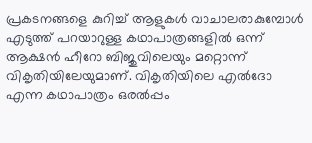പ്രകടനങ്ങളെ കുറിച്ച് ആളുകൾ വാചാലരാകുമ്പോൾ എടുത്ത് പറയാറുള്ള കഥാപാത്രങ്ങളിൽ ഒന്ന് ആക്ഷൻ ഹീറോ ബിജുവിലെയും മറ്റൊന്ന് വികൃതിയിലേയുമാണ്. വികൃതിയിലെ എൽദോ എന്ന കഥാപാത്രം ഒരൽപ്പം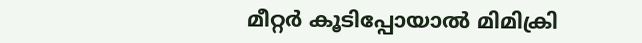മീറ്റർ കൂടിപ്പോയാൽ മിമിക്രി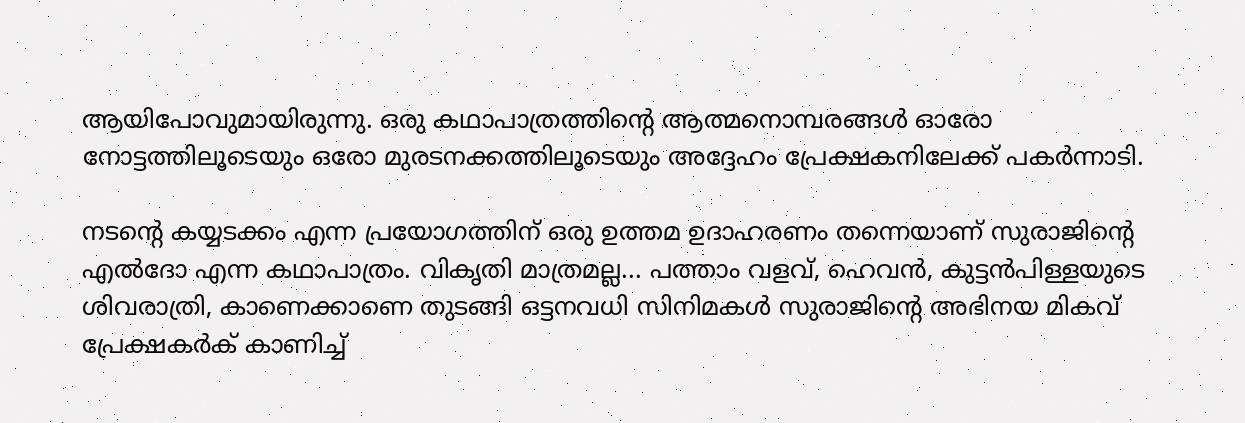ആയിപോവുമായിരുന്നു. ഒരു കഥാപാത്രത്തിന്റെ ആത്മനൊമ്പരങ്ങൾ ഓരോ നോട്ടത്തിലൂടെയും ഒരോ മുരടനക്കത്തിലൂടെയും അദ്ദേഹം പ്രേക്ഷകനിലേക്ക് പകർന്നാടി.

നടന്റെ കയ്യടക്കം എന്ന പ്രയോഗത്തിന് ഒരു ഉത്തമ ഉദാഹരണം തന്നെയാണ് സുരാജിന്റെ എൽദോ എന്ന കഥാപാത്രം. വികൃതി മാത്രമല്ല... പത്താം വളവ്, ഹെവൻ, കുട്ടൻപിള്ളയുടെ ശിവരാത്രി, കാണെക്കാണെ തുടങ്ങി ഒട്ടനവധി സിനിമകൾ സുരാജിന്റെ അഭിനയ മികവ് പ്രേക്ഷകർക് കാണിച്ച്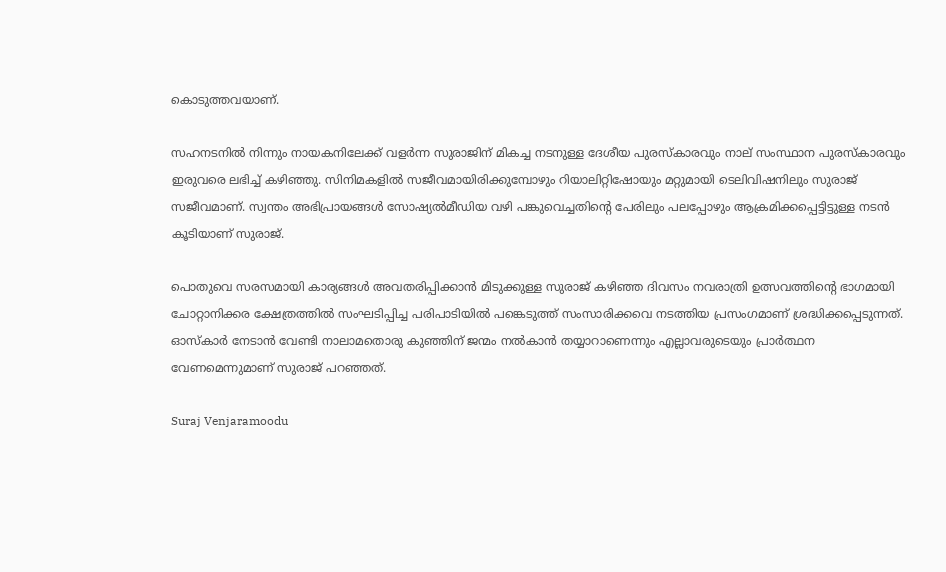കൊടുത്തവയാണ്.

സഹനടനിൽ നിന്നും നായകനിലേക്ക് വളർന്ന സുരാജിന് മികച്ച നടനുള്ള ദേശീയ പുരസ്‌കാരവും നാല് സംസ്ഥാന പുരസ്‌കാരവും ഇരുവരെ ലഭിച്ച് കഴിഞ്ഞു. സിനിമകളിൽ സജീവമായിരിക്കുമ്പോഴും റിയാലിറ്റിഷോയും മറ്റുമായി ടെലിവിഷനിലും സുരാജ് സജീവമാണ്. സ്വന്തം അഭിപ്രായങ്ങൾ സോഷ്യൽമീഡിയ വഴി പങ്കുവെച്ചതിന്റെ പേരിലും പലപ്പോഴും ആക്രമിക്കപ്പെട്ടിട്ടുള്ള നടൻ കൂടിയാണ് സുരാജ്.

പൊതുവെ സരസമായി കാര്യങ്ങൾ അവതരിപ്പിക്കാൻ മിടുക്കുള്ള സുരാജ് കഴിഞ്ഞ ദിവസം നവരാത്രി ഉത്സവത്തിന്റെ ഭാഗമായി ചോറ്റാനിക്കര ക്ഷേത്രത്തിൽ സംഘടിപ്പിച്ച പരിപാടിയിൽ പങ്കെടുത്ത് സംസാരിക്കവെ നടത്തിയ പ്രസംഗമാണ് ശ്രദ്ധിക്കപ്പെടുന്നത്. ഓസ്കാർ നേടാൻ വേണ്ടി നാലാമതൊരു കുഞ്ഞിന് ജന്മം നൽകാൻ തയ്യാറാണെന്നും എല്ലാവരുടെയും പ്രാർത്ഥന വേണമെന്നുമാണ് സുരാജ് പറഞ്ഞത്.

Suraj Venjaramoodu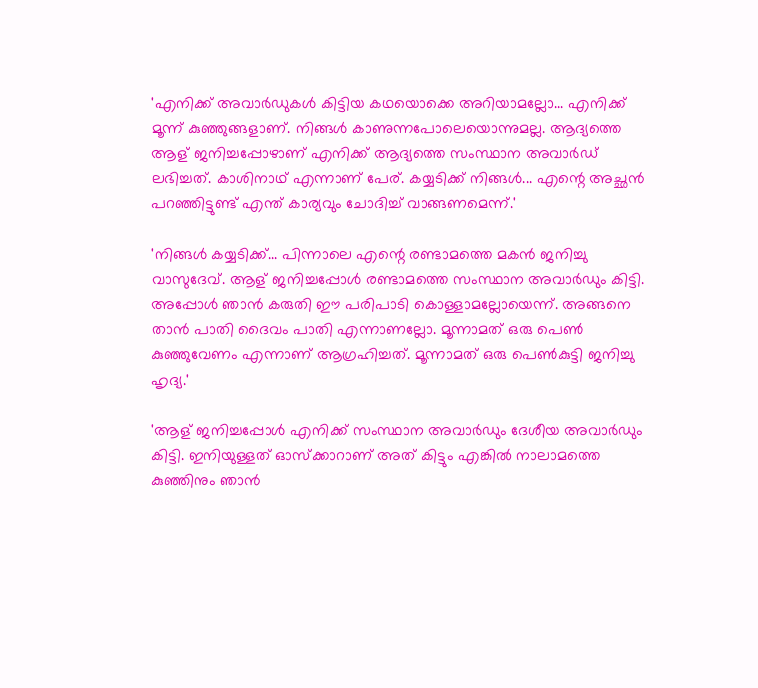'എനിക്ക് അവാർഡുകൾ കിട്ടിയ കഥയൊക്കെ അറിയാമല്ലോ... എനിക്ക് മൂന്ന് കുഞ്ഞുങ്ങളാണ്. നിങ്ങൾ കാണുന്നപോലെയൊന്നുമല്ല. ആദ്യത്തെ ആള് ജനിച്ചപ്പോഴാണ് എനിക്ക് ആദ്യത്തെ സംസ്ഥാന അവാർഡ് ലഭിച്ചത്. കാശിനാഥ് എന്നാണ് പേര്. കയ്യടിക്ക് നിങ്ങൾ... എന്റെ അച്ഛൻ പറഞ്ഞിട്ടുണ്ട് എന്ത് കാര്യവും ചോദിച്ച് വാങ്ങണമെന്ന്.'

'നിങ്ങൾ കയ്യടിക്ക്... പിന്നാലെ എന്റെ രണ്ടാമത്തെ മകൻ ജനിച്ചു വാസുദേവ്. ആള് ജനിച്ചപ്പോൾ രണ്ടാമത്തെ സംസ്ഥാന അവാർഡും കിട്ടി. അപ്പോൾ ഞാൻ കരുതി ഈ പരിപാടി കൊള്ളാമല്ലോയെന്ന്. അങ്ങനെ താൻ പാതി ദൈവം പാതി എന്നാണല്ലോ. മൂന്നാമത് ഒരു പെൺ കുഞ്ഞുവേണം എന്നാണ് ആഗ്രഹിച്ചത്. മൂന്നാമത് ഒരു പെൺകുട്ടി ജനിച്ചു ഹൃദ്യ.'

'ആള് ജനിച്ചപ്പോൾ എനിക്ക് സംസ്ഥാന അവാർഡും ദേശീയ അവാർഡും കിട്ടി. ഇനിയുള്ളത് ഓസ്ക്കാറാണ് അത് കിട്ടും എങ്കിൽ നാലാമത്തെ കുഞ്ഞിനും ഞാൻ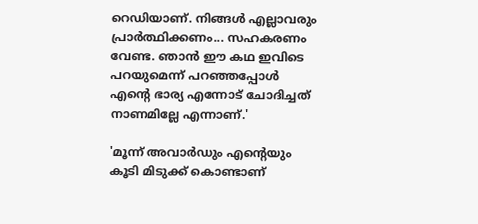റെഡിയാണ്. നിങ്ങൾ എല്ലാവരും പ്രാർത്ഥിക്കണം... സഹകരണം വേണ്ട. ഞാൻ ഈ കഥ ഇവിടെ പറയുമെന്ന് പറഞ്ഞപ്പോൾ എന്റെ ഭാര്യ എന്നോട് ചോദിച്ചത് നാണമില്ലേ എന്നാണ്.'

'മൂന്ന് അവാർഡും എന്റെയും കൂടി മിടുക്ക് കൊണ്ടാണ്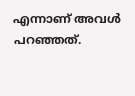എന്നാണ് അവൾ പറഞ്ഞത്.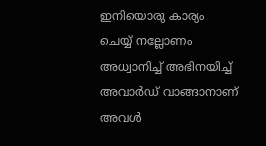ഇനിയൊരു കാര്യം ചെയ്യ് നല്ലോണം അധ്വാനിച്ച് അഭിനയിച്ച് അവാർഡ് വാങ്ങാനാണ് അവൾ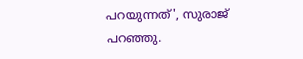പറയുന്നത്', സുരാജ് പറഞ്ഞു.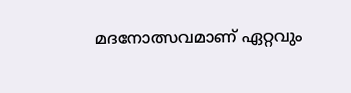മദനോത്സവമാണ് ഏറ്റവും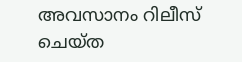അവസാനം റിലീസ് ചെയ്ത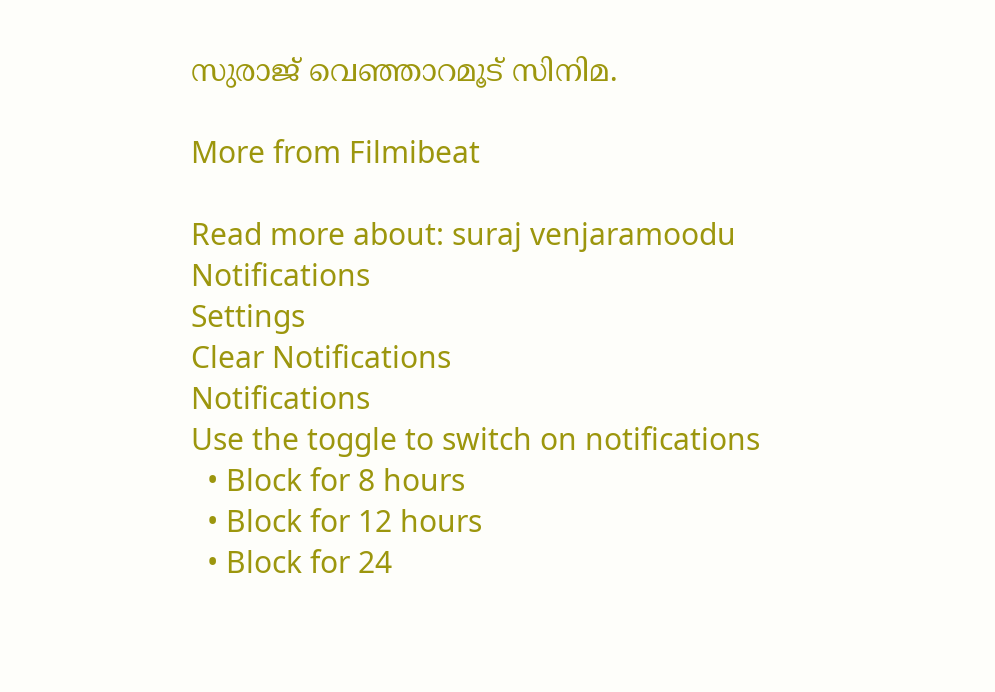സുരാജ് വെഞ്ഞാറമൂട് സിനിമ.

More from Filmibeat

Read more about: suraj venjaramoodu
Notifications
Settings
Clear Notifications
Notifications
Use the toggle to switch on notifications
  • Block for 8 hours
  • Block for 12 hours
  • Block for 24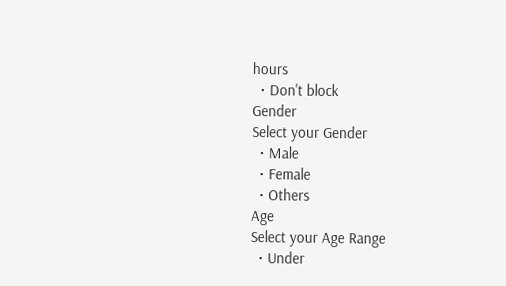hours
  • Don't block
Gender
Select your Gender
  • Male
  • Female
  • Others
Age
Select your Age Range
  • Under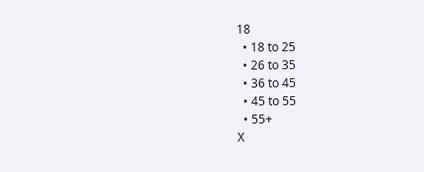18
  • 18 to 25
  • 26 to 35
  • 36 to 45
  • 45 to 55
  • 55+
X